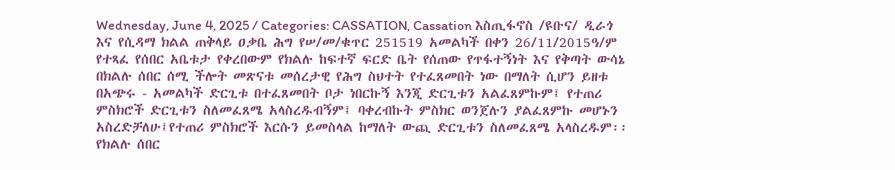Wednesday, June 4, 2025 / Categories: CASSATION, Cassation እስጢፋኖስ /ዩቡና/ ዲራጎ እና የሲዳማ ክልል ጠቅላይ ዐቃቤ ሕግ የሠ/መ/ቁጥር 251519 አመልካች በቀን 26/11/2015ዓ/ም የተጻፈ የሰበር አቤቱታ የቀረበውም የክልሉ ከፍተኛ ፍርድ ቤት የሰጠው የጥፋተኝነት እና የቅጣት ውሳኔ በክልሉ ሰበር ሰሚ ችሎት መጽናቱ መሰረታዊ የሕግ ስህተት የተፈጸመበት ነው በማለት ሲሆን ይዘቱ በአጭሩ - አመልካች ድርጊቱ በተፈጸመበት ቦታ ነበርኩኝ እንጂ ድርጊቱን አልፈጸምኩም፤ የተጠሪ ምስክሮች ድርጊቱን ስለመፈጸሜ አላስረዱብኝም፤ ባቀረብኩት ምስክር ወንጀሉን ያልፈጸምኩ መሆኑን አስረድቻለሁ፤የተጠሪ ምስክሮች እርሱን ይመስላል ከማለት ውጪ ድርጊቱን ስለመፈጸሜ አላስረዱም፡፡የክልሉ ሰበር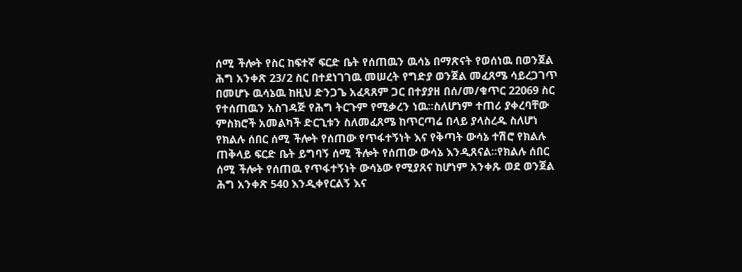ሰሚ ችሎት የስር ከፍተኛ ፍርድ ቤት የሰጠዉን ዉሳኔ በማጽናት የወሰነዉ በወንጀል ሕግ አንቀጽ 23/2 ስር በተደነገገዉ መሠረት የግድያ ወንጀል መፈጸሜ ሳይረጋገጥ በመሆኑ ዉሳኔዉ ከዚህ ድንጋጌ አፈጻጸም ጋር በተያያዘ በሰ/መ/ቁጥር 22069 ስር የተሰጠዉን አስገዳጅ የሕግ ትርጉም የሚቃረን ነዉ፡፡ስለሆነም ተጠሪ ያቀረባቸው ምስክሮች አመልካች ድርጊቱን ስለመፈጸሜ ከጥርጣሬ በላይ ያላስረዱ ስለሆነ የክልሉ ሰበር ሰሚ ችሎት የሰጠው የጥፋተኝነት እና የቅጣት ውሳኔ ተሽሮ የክልሉ ጠቅላይ ፍርድ ቤት ይግባኝ ሰሚ ችሎት የሰጠው ውሳኔ እንዲጸናል፡፡የክልሉ ሰበር ሰሚ ችሎት የሰጠዉ የጥፋተኝነት ውሳኔው የሚያጸና ከሆነም አንቀጹ ወደ ወንጀል ሕግ አንቀጽ 540 እንዲቀየርልኝ እና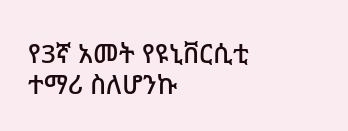የ3ኛ አመት የዩኒቨርሲቲ ተማሪ ስለሆንኩ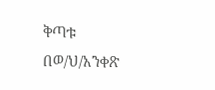ቅጣቱ በወ/ህ/አንቀጽ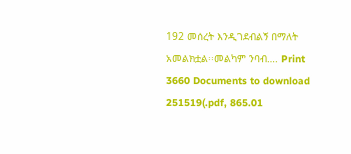192 መሰረት እንዲገደብልኝ በማለት አመልክቷል፡፡መልካም ንባብ…. Print 3660 Documents to download 251519(.pdf, 865.01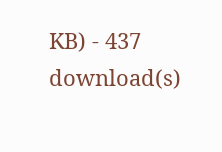KB) - 437 download(s)